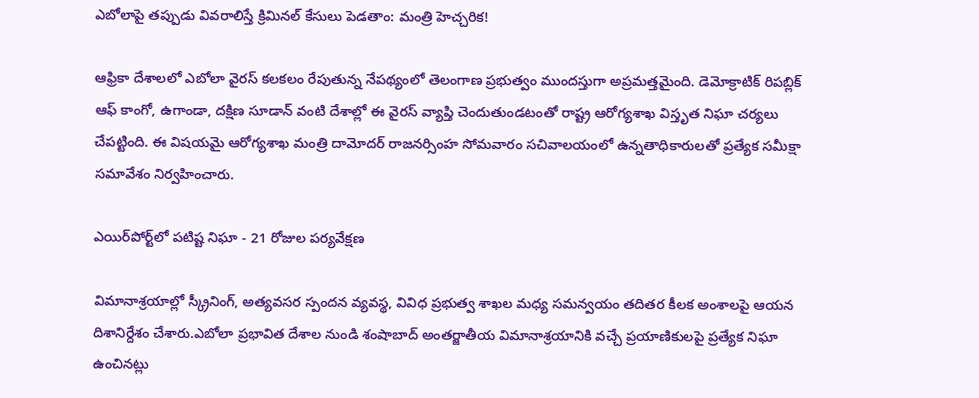ఎబోలాపై తప్పుడు వివరాలిస్తే క్రిమినల్ కేసులు పెడతాం: మంత్రి హెచ్చరిక!

ఆఫ్రికా దేశాలలో ఎబోలా వైరస్ కలకలం రేపుతున్న నేపథ్యంలో తెలంగాణ ప్రభుత్వం ముందస్తుగా అప్రమత్తమైంది. డెమోక్రాటిక్ రిపబ్లిక్ ఆఫ్ కాంగో, ఉగాండా, దక్షిణ సూడాన్ వంటి దేశాల్లో ఈ వైరస్ వ్యాప్తి చెందుతుండటంతో రాష్ట్ర ఆరోగ్యశాఖ విస్తృత నిఘా చర్యలు చేపట్టింది. ఈ విషయమై ఆరోగ్యశాఖ మంత్రి దామోదర్ రాజనర్సింహ సోమవారం సచివాలయంలో ఉన్నతాధికారులతో ప్రత్యేక సమీక్షా సమావేశం నిర్వహించారు.

ఎయిర్‌పోర్ట్‌లో పటిష్ట నిఘా - 21 రోజుల పర్యవేక్షణ

విమానాశ్రయాల్లో స్క్రీనింగ్, అత్యవసర స్పందన వ్యవస్థ, వివిధ ప్రభుత్వ శాఖల మధ్య సమన్వయం తదితర కీలక అంశాలపై ఆయన దిశానిర్దేశం చేశారు.ఎబోలా ప్రభావిత దేశాల నుండి శంషాబాద్ అంతర్జాతీయ విమానాశ్రయానికి వచ్చే ప్రయాణికులపై ప్రత్యేక నిఘా ఉంచినట్లు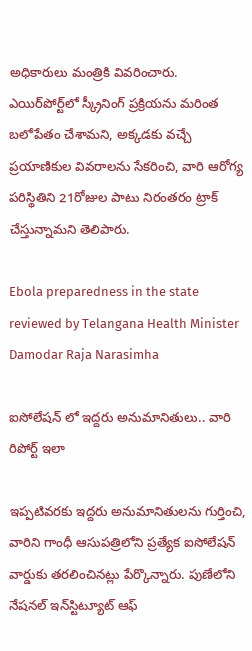అధికారులు మంత్రికి వివరించారు. ఎయిర్‌పోర్ట్‌లో స్క్రీనింగ్ ప్రక్రియను మరింత బలోపేతం చేశామని, అక్కడకు వచ్చే ప్రయాణికుల వివరాలను సేకరించి, వారి ఆరోగ్య పరిస్థితిని 21రోజుల పాటు నిరంతరం ట్రాక్ చేస్తున్నామని తెలిపారు.

Ebola preparedness in the state reviewed by Telangana Health Minister Damodar Raja Narasimha

ఐసోలేషన్ లో ఇద్దరు అనుమానితులు.. వారి రిపోర్ట్ ఇలా

ఇప్పటివరకు ఇద్దరు అనుమానితులను గుర్తించి, వారిని గాంధీ ఆసుపత్రిలోని ప్రత్యేక ఐసోలేషన్ వార్డుకు తరలించినట్లు పేర్కొన్నారు. పుణేలోని నేషనల్ ఇన్‌స్టిట్యూట్ ఆఫ్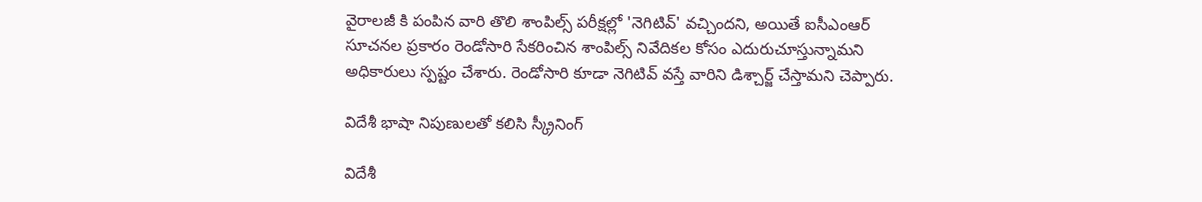వైరాలజీ కి పంపిన వారి తొలి శాంపిల్స్ పరీక్షల్లో 'నెగిటివ్' వచ్చిందని, అయితే ఐసీఎంఆర్ సూచనల ప్రకారం రెండోసారి సేకరించిన శాంపిల్స్ నివేదికల కోసం ఎదురుచూస్తున్నామని అధికారులు స్పష్టం చేశారు. రెండోసారి కూడా నెగిటివ్ వస్తే వారిని డిశ్చార్జ్ చేస్తామని చెప్పారు.

విదేశీ భాషా నిపుణులతో కలిసి స్క్రీనింగ్

విదేశీ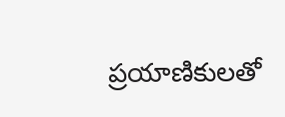ప్రయాణికులతో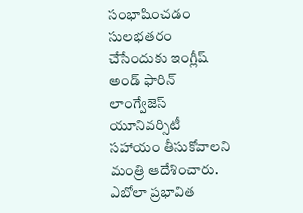సంభాషించడం సులభతరం చేసేందుకు ఇంగ్లీష్ అండ్ ఫారిన్ లాంగ్వేజెస్ యూనివర్సిటీ సహాయం తీసుకోవాలని మంత్రి ఆదేశించారు. ఎబోలా ప్రభావిత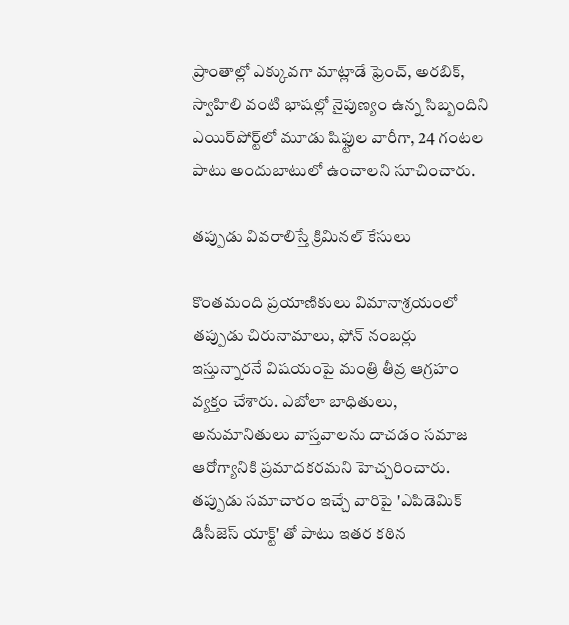ప్రాంతాల్లో ఎక్కువగా మాట్లాడే ఫ్రెంచ్, అరబిక్, స్వాహిలి వంటి భాషల్లో నైపుణ్యం ఉన్న సిబ్బందిని ఎయిర్‌పోర్ట్‌లో మూడు షిఫ్టుల వారీగా, 24 గంటల పాటు అందుబాటులో ఉంచాలని సూచించారు.

తప్పుడు వివరాలిస్తే క్రిమినల్ కేసులు

కొంతమంది ప్రయాణికులు విమానాశ్రయంలో తప్పుడు చిరునామాలు, ఫోన్ నంబర్లు ఇస్తున్నారనే విషయంపై మంత్రి తీవ్ర ఆగ్రహం వ్యక్తం చేశారు. ఎబోలా బాధితులు, అనుమానితులు వాస్తవాలను దాచడం సమాజ ఆరోగ్యానికి ప్రమాదకరమని హెచ్చరించారు. తప్పుడు సమాచారం ఇచ్చే వారిపై 'ఎపిడెమిక్ డిసీజెస్ యాక్ట్' తో పాటు ఇతర కఠిన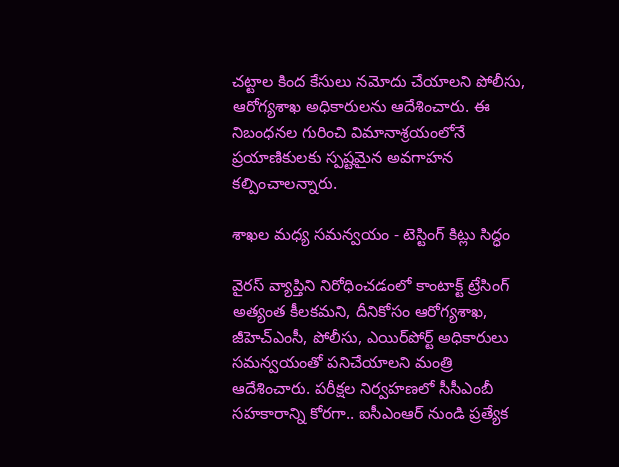చట్టాల కింద కేసులు నమోదు చేయాలని పోలీసు, ఆరోగ్యశాఖ అధికారులను ఆదేశించారు. ఈ నిబంధనల గురించి విమానాశ్రయంలోనే ప్రయాణికులకు స్పష్టమైన అవగాహన కల్పించాలన్నారు.

శాఖల మధ్య సమన్వయం - టెస్టింగ్ కిట్లు సిద్ధం

వైరస్ వ్యాప్తిని నిరోధించడంలో కాంటాక్ట్ ట్రేసింగ్ అత్యంత కీలకమని, దీనికోసం ఆరోగ్యశాఖ, జీహెచ్ఎంసీ, పోలీసు, ఎయిర్‌పోర్ట్ అధికారులు సమన్వయంతో పనిచేయాలని మంత్రి ఆదేశించారు. పరీక్షల నిర్వహణలో సీసీఎంబీ సహకారాన్ని కోరగా.. ఐసీఎంఆర్ నుండి ప్రత్యేక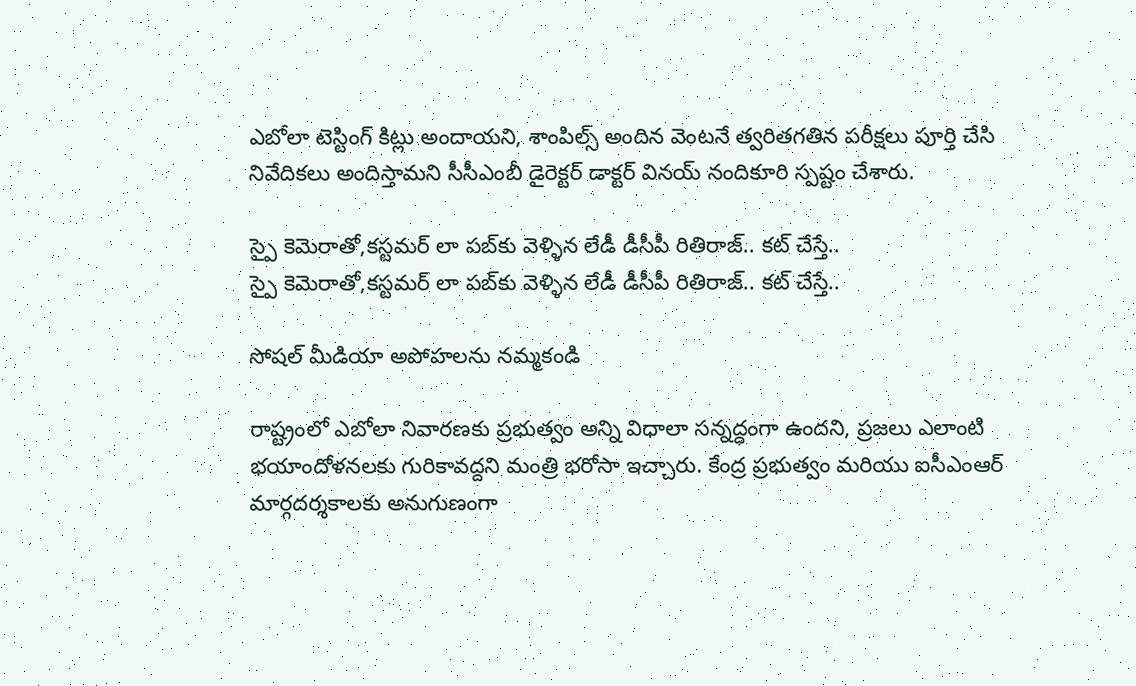ఎబోలా టెస్టింగ్ కిట్లు అందాయని, శాంపిల్స్ అందిన వెంటనే త్వరితగతిన పరీక్షలు పూర్తి చేసి నివేదికలు అందిస్తామని సీసీఎంబీ డైరెక్టర్ డాక్టర్ వినయ్ నందికూరి స్పష్టం చేశారు.

స్పై కెమెరాతో,కస్టమర్ లా పబ్‌కు వెళ్ళిన లేడీ డీసీపీ రితిరాజ్.. కట్ చేస్తే..
స్పై కెమెరాతో,కస్టమర్ లా పబ్‌కు వెళ్ళిన లేడీ డీసీపీ రితిరాజ్.. కట్ చేస్తే..

సోషల్ మీడియా అపోహలను నమ్మకండి

రాష్ట్రంలో ఎబోలా నివారణకు ప్రభుత్వం అన్ని విధాలా సన్నద్ధంగా ఉందని, ప్రజలు ఎలాంటి భయాందోళనలకు గురికావద్దని మంత్రి భరోసా ఇచ్చారు. కేంద్ర ప్రభుత్వం మరియు ఐసీఎంఆర్ మార్గదర్శకాలకు అనుగుణంగా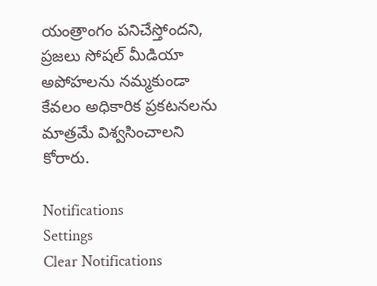యంత్రాంగం పనిచేస్తోందని, ప్రజలు సోషల్ మీడియా అపోహలను నమ్మకుండా కేవలం అధికారిక ప్రకటనలను మాత్రమే విశ్వసించాలని కోరారు.

Notifications
Settings
Clear Notifications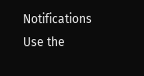Notifications
Use the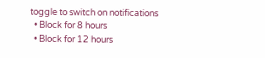toggle to switch on notifications
  • Block for 8 hours
  • Block for 12 hours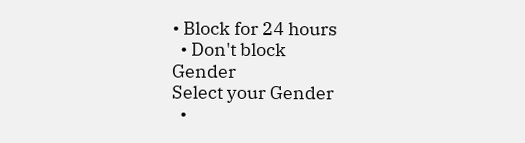• Block for 24 hours
  • Don't block
Gender
Select your Gender
  •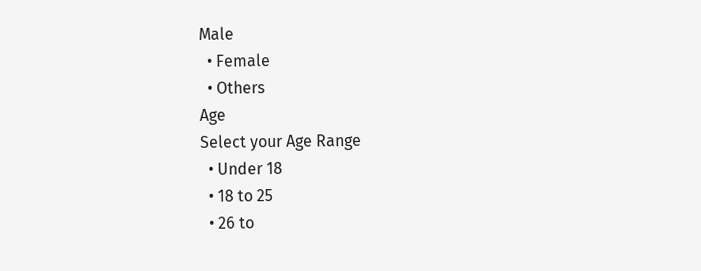Male
  • Female
  • Others
Age
Select your Age Range
  • Under 18
  • 18 to 25
  • 26 to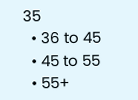35
  • 36 to 45
  • 45 to 55
  • 55+